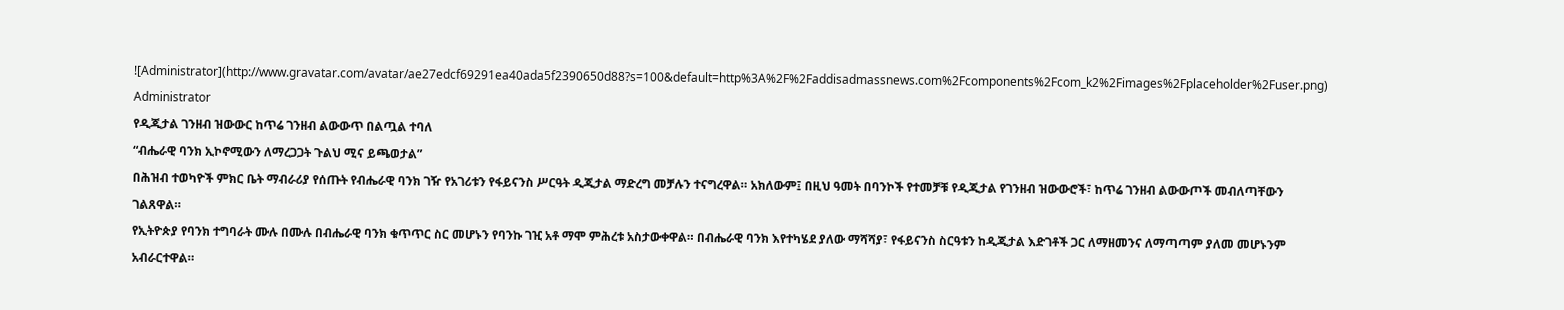![Administrator](http://www.gravatar.com/avatar/ae27edcf69291ea40ada5f2390650d88?s=100&default=http%3A%2F%2Faddisadmassnews.com%2Fcomponents%2Fcom_k2%2Fimages%2Fplaceholder%2Fuser.png)
Administrator
የዲጂታል ገንዘብ ዝውውር ከጥሬ ገንዘብ ልውውጥ በልጧል ተባለ
“ብሔራዊ ባንክ ኢኮኖሚውን ለማረጋጋት ጉልህ ሚና ይጫወታል”
በሕዝብ ተወካዮች ምክር ቤት ማብራሪያ የሰጡት የብሔራዊ ባንክ ገዥ የአገሪቱን የፋይናንስ ሥርዓት ዲጂታል ማድረግ መቻሉን ተናግረዋል። አክለውም፤ በዚህ ዓመት በባንኮች የተመቻቹ የዲጂታል የገንዘብ ዝውውሮች፣ ከጥሬ ገንዘብ ልውውጦች መብለጣቸውን ገልጸዋል።
የኢትዮጵያ የባንክ ተግባራት ሙሉ በሙሉ በብሔራዊ ባንክ ቁጥጥር ስር መሆኑን የባንኩ ገዢ አቶ ማሞ ምሕረቱ አስታውቀዋል። በብሔራዊ ባንክ እየተካሄደ ያለው ማሻሻያ፣ የፋይናንስ ስርዓቱን ከዲጂታል እድገቶች ጋር ለማዘመንና ለማጣጣም ያለመ መሆኑንም አብራርተዋል።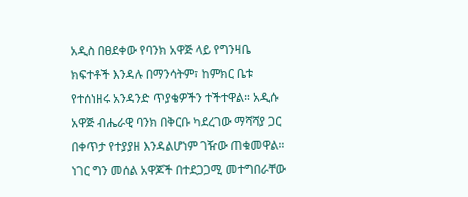አዲስ በፀደቀው የባንክ አዋጅ ላይ የግንዛቤ ክፍተቶች እንዳሉ በማንሳትም፣ ከምክር ቤቱ የተሰነዘሩ አንዳንድ ጥያቄዎችን ተችተዋል። አዲሱ አዋጅ ብሔራዊ ባንክ በቅርቡ ካደረገው ማሻሻያ ጋር በቀጥታ የተያያዘ እንዳልሆነም ገዥው ጠቁመዋል። ነገር ግን መሰል አዋጆች በተደጋጋሚ መተግበራቸው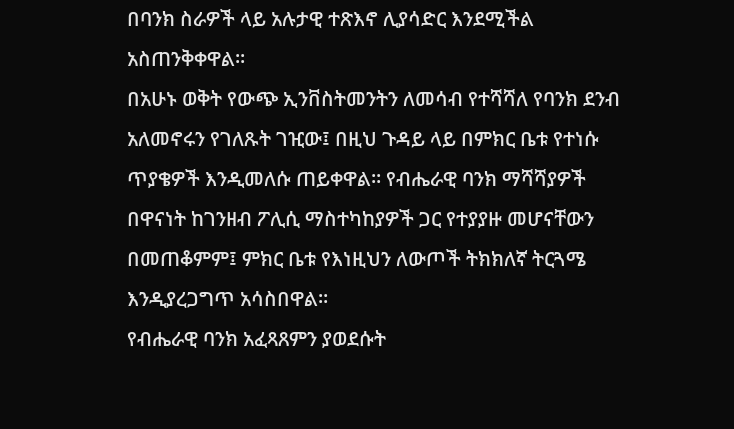በባንክ ስራዎች ላይ አሉታዊ ተጽእኖ ሊያሳድር እንደሚችል አስጠንቅቀዋል፡፡
በአሁኑ ወቅት የውጭ ኢንቨስትመንትን ለመሳብ የተሻሻለ የባንክ ደንብ አለመኖሩን የገለጹት ገዢው፤ በዚህ ጉዳይ ላይ በምክር ቤቱ የተነሱ ጥያቄዎች እንዲመለሱ ጠይቀዋል። የብሔራዊ ባንክ ማሻሻያዎች በዋናነት ከገንዘብ ፖሊሲ ማስተካከያዎች ጋር የተያያዙ መሆናቸውን በመጠቆምም፤ ምክር ቤቱ የእነዚህን ለውጦች ትክክለኛ ትርጓሜ እንዲያረጋግጥ አሳስበዋል።
የብሔራዊ ባንክ አፈጻጸምን ያወደሱት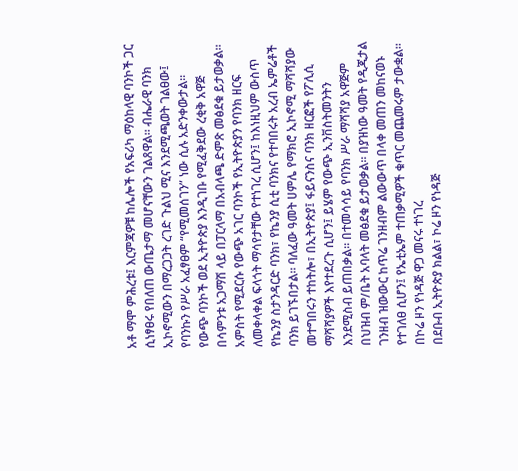አቶ ማሞ ምሕረቱ፤ እርምጃዎቹ ከሌሎች የአፍሪካ ማዕከላዊ ባንኮች ጋር ሲነፃፀሩ የበለጠ ውጤታማ መሆናቸውን ገልጸዋል። ብሔራዊ ባንክ ኢኮኖሚውን በማረጋጋት ረገድ ጉልህ ሚና እንደሚጫወት ገልፀው፤ የባንኩን የሥራ አፈፃፀም “የሚመሰገን” ነው ሲሉ አድንቀውታል፡፡ የውጭ ባንኮች ወደ ኢትዮጵያ እንዲገቡ የሚፈቅደው ረቂቅ አዋጅ በሳምንቱ አጋማሽ ላይ በፓርላማ በአብላጫ ድምጽ መፅደቁ ይታወቃል።
አምስት የሚደርሱ የውጭ አገር ባንኮች የኢትዮጵያን የባንክ ዘርፍ ለመቀላቀል ፍላጎት ማሳየታቸው የተነገረ ሲሆን፤ ከእነዚህም ውስጥ የኬንያ ስታንዳርድ ባንክ፣ የኬንያ ሲቲ ባንክና የተባበሩት አረብ ኤምሬቶች ባንክ ይገኙበታል። ባለፈው ዓመት ሀምሌ የማክሮ ኢኮኖሚ ማሻሻያው መተግበሩን ተከትሎ፣ በኢትዮጵያ፤ ፋይናንስና ባንክ ዘርፎች የፖሊሲ ማሻሻያዎች እየተደረጉ ሲሆን፤ ይሄም የውጭ ኢንቨስትመንትን እንደሚስብ ይጠበቃል። በተመሳሳይ የባንክ ሥራ ማሻሻያ አዋጅም በህዝብ ም/ቤት አባላት መፅደቁ ይታወቃል። በያዝነው ዓመት የዲጂታል ገንዘብ ዝውውር ከጥሬ ገንዘብም ልውውጥ በላቀ መጠን መከናወኑ የተገለፀ ሲሆን፤ የኤቲኤም ተጠቃሚዎች ቁጥር መጨመሩም ታውቋል።
በኮሬ ዞን የነዳጅ ዋጋ መናሩ ተነገረ
በደቡብ ኢትዮጵያ ክልል፣ ኮሬ ዞን የነዳጅ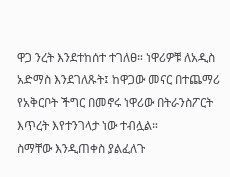ዋጋ ንረት እንደተከሰተ ተገለፀ። ነዋሪዎቹ ለአዲስ አድማስ እንደገለጹት፤ ከዋጋው መናር በተጨማሪ የአቅርቦት ችግር በመኖሩ ነዋሪው በትራንስፖርት እጥረት እየተንገላታ ነው ተብሏል።
ስማቸው እንዲጠቀስ ያልፈለጉ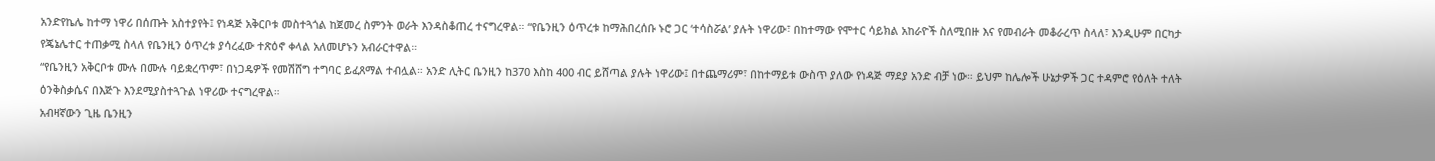አንድየኬሌ ከተማ ነዋሪ በሰጡት አስተያየት፤ የነዳጅ አቅርቦቱ መስተጓጎል ከጀመረ ስምንት ወራት እንዳስቆጠረ ተናግረዋል። “የቤንዚን ዕጥረቱ ከማሕበረሰቡ ኑሮ ጋር ‘ተሳስሯል’ ያሉት ነዋሪው፣ በከተማው የሞተር ሳይክል አከራዮች ስለሚበዙ እና የመብራት መቆራረጥ ስላለ፣ እንዲሁም በርካታ የጄኔሌተር ተጠቃሚ ስላለ የቤንዚን ዕጥረቱ ያሳረፈው ተጽዕኖ ቀላል አለመሆኑን አብራርተዋል።
“የቤንዚን አቅርቦቱ ሙሉ በሙሉ ባይቋረጥም፣ በነጋዴዎች የመሽሸግ ተግባር ይፈጸማል ተብሏል። አንድ ሊትር ቤንዚን ከ370 እስከ 400 ብር ይሸጣል ያሉት ነዋሪው፤ በተጨማሪም፣ በከተማይቱ ውስጥ ያለው የነዳጅ ማደያ አንድ ብቻ ነው። ይህም ከሌሎች ሁኔታዎች ጋር ተዳምሮ የዕለት ተለት ዕንቅስቃሴና በእጅጉ እንደሚያስተጓጉል ነዋሪው ተናግረዋል።
አብዛኛውን ጊዜ ቤንዚን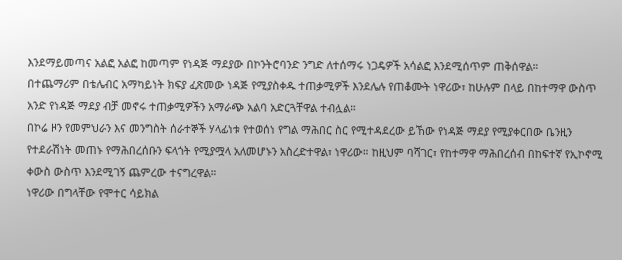እንደማይመጣና አልፎ አልፎ ከመጣም የነዳጅ ማደያው በኮንትሮባንድ ንግድ ለተሰማሩ ነጋዴዎች አሳልፎ እንደሚሰጥም ጠቅሰዋል።
በተጨማሪም በቴሌብር አማካይነት ክፍያ ፈጽመው ነዳጅ የሚያስቀዱ ተጠቃሚዎች እንደሌሉ የጠቆሙት ነዋሪው፣ ከሁሉም በላይ በከተማዋ ውስጥ አንድ የነዳጅ ማደያ ብቻ መኖሩ ተጠቃሚዎችን አማራጭ አልባ አድርጓቸዋል ተብሏል።
በኮሬ ዞን የመምህራን እና መንግስት ሰራተኞች ሃላፊነቱ የተወሰነ የግል ማሕበር ስር የሚተዳደረው ይኸው የነዳጅ ማደያ የሚያቀርበው ቤንዚን የተደራሽነት መጠኑ የማሕበረሰቡን ፍላጎት የሚያሟላ አለመሆኑን አስረድተዋል፣ ነዋሪው። ከዚህም ባሻገር፣ የከተማዋ ማሕበረሰብ በከፍተኛ የኢኮኖሚ ቀውስ ውስጥ እንደሚገኝ ጨምረው ተናግረዋል።
ነዋሪው በግላቸው የሞተር ሳይክል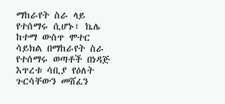ማከራየት ስራ ላይ የተሰማሩ ሲሆኑ፣ ኬሌ ከተማ ውስጥ ሞተር ሳይክል በማከራየት ስራ የተሰማሩ ወጣቶች በነዳጅ እጥረቱ ሳቢያ የዕለት ጉርሳቸውን መሸፈን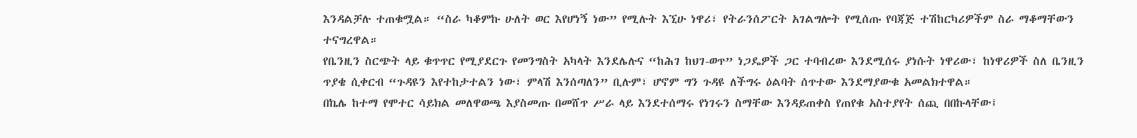እንዳልቻሉ ተጠቁሟል። “ስራ ካቆምኩ ሁለት ወር እየሆነኝ ነው” የሚሉት እኚሁ ነዋሪ፣ የትራንሰፖርት አገልግሎት የሚሰጡ የባጃጅ ተሽከርካሪዎችም ስራ ማቆማቸውን ተናግረዋል።
የቤንዚን ስርጭት ላይ ቁጥጥር የሚያደርጉ የመንግስት አካላት እንደሌሉና “ከሕገ ከህገ-ወጥ” ነጋዴዎች ጋር ተባብረው እንደሚሰሩ ያነሱት ነዋሪው፣ ከነዋሪዎች ስለ ቤንዚን ጥያቄ ሲቀርብ “ጉዳዩን እየተከታተልን ነው፣ ምላሽ እንሰጣለን” ቢሉም፣ ሆኖም ግን ጉዳዩ ለችግሩ ዕልባት ሰጥተው እንደማያውቁ አመልክተዋል።
በኬሌ ከተማ የሞተር ሳይክል መለዋወጫ እያስመጡ በመሸጥ ሥራ ላይ እንደተሰማሩ የነገሩን ስማቸው እንዳይጠቀስ የጠየቁ አስተያየት ሰጪ በበኩላቸው፤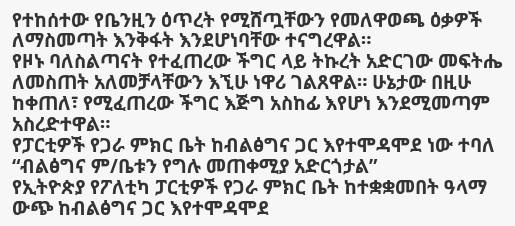የተከሰተው የቤንዚን ዕጥረት የሚሸጧቸውን የመለዋወጫ ዕቃዎች ለማስመጣት እንቅፋት እንደሆነባቸው ተናግረዋል።
የዞኑ ባለስልጣናት የተፈጠረው ችግር ላይ ትኩረት አድርገው መፍትሔ ለመስጠት አለመቻላቸውን እኚሁ ነዋሪ ገልጸዋል። ሁኔታው በዚሁ ከቀጠለ፣ የሚፈጠረው ችግር እጅግ አስከፊ እየሆነ እንደሚመጣም አስረድተዋል።
የፓርቲዎች የጋራ ምክር ቤት ከብልፅግና ጋር እየተሞዳሞደ ነው ተባለ
“ብልፅግና ም/ቤቱን የግሉ መጠቀሚያ አድርጎታል”
የኢትዮጵያ የፖለቲካ ፓርቲዎች የጋራ ምክር ቤት ከተቋቋመበት ዓላማ ውጭ ከብልፅግና ጋር እየተሞዳሞደ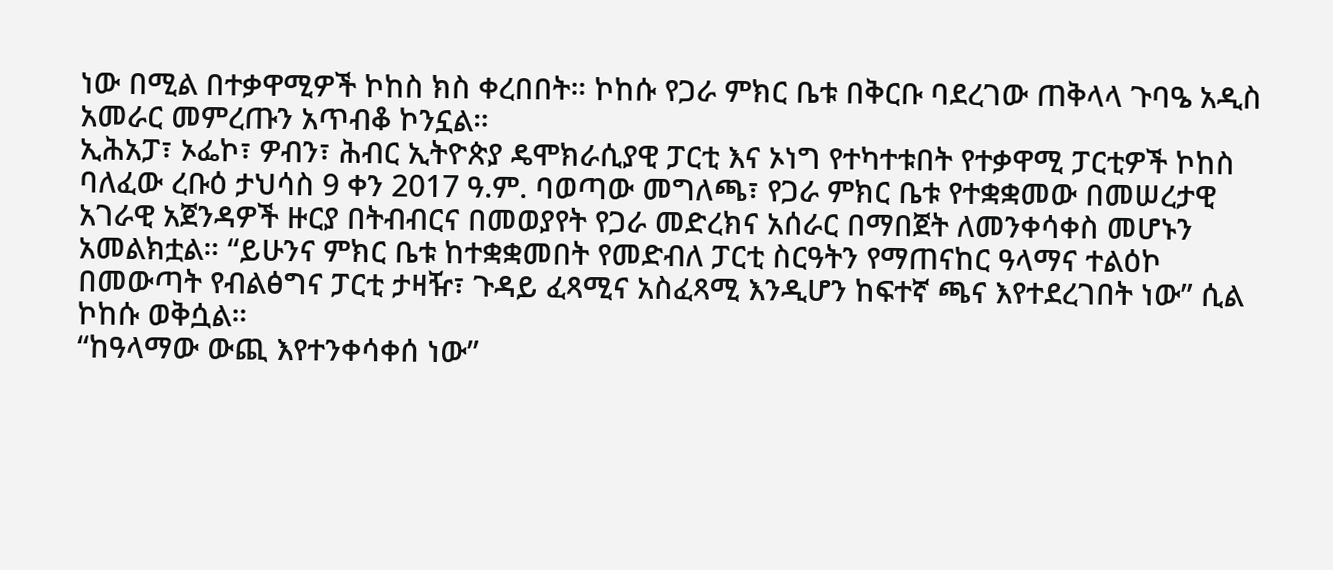ነው በሚል በተቃዋሚዎች ኮከስ ክስ ቀረበበት። ኮከሱ የጋራ ምክር ቤቱ በቅርቡ ባደረገው ጠቅላላ ጉባዔ አዲስ አመራር መምረጡን አጥብቆ ኮንኗል።
ኢሕአፓ፣ ኦፌኮ፣ ዎብን፣ ሕብር ኢትዮጵያ ዴሞክራሲያዊ ፓርቲ እና ኦነግ የተካተቱበት የተቃዋሚ ፓርቲዎች ኮከስ ባለፈው ረቡዕ ታህሳስ 9 ቀን 2017 ዓ.ም. ባወጣው መግለጫ፣ የጋራ ምክር ቤቱ የተቋቋመው በመሠረታዊ አገራዊ አጀንዳዎች ዙርያ በትብብርና በመወያየት የጋራ መድረክና አሰራር በማበጀት ለመንቀሳቀስ መሆኑን አመልክቷል። “ይሁንና ምክር ቤቱ ከተቋቋመበት የመድብለ ፓርቲ ስርዓትን የማጠናከር ዓላማና ተልዕኮ በመውጣት የብልፅግና ፓርቲ ታዛዥ፣ ጉዳይ ፈጻሚና አስፈጻሚ እንዲሆን ከፍተኛ ጫና እየተደረገበት ነው” ሲል ኮከሱ ወቅሷል።
“ከዓላማው ውጪ እየተንቀሳቀሰ ነው”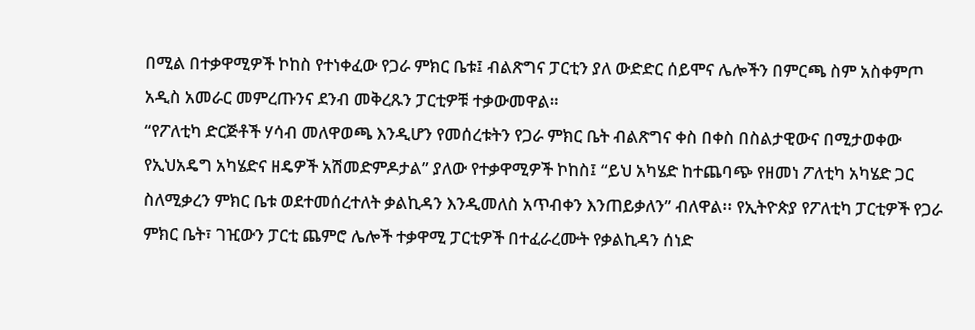በሚል በተቃዋሚዎች ኮከስ የተነቀፈው የጋራ ምክር ቤቱ፤ ብልጽግና ፓርቲን ያለ ውድድር ሰይሞና ሌሎችን በምርጫ ስም አስቀምጦ አዲስ አመራር መምረጡንና ደንብ መቅረጹን ፓርቲዎቹ ተቃውመዋል።
“የፖለቲካ ድርጅቶች ሃሳብ መለዋወጫ እንዲሆን የመሰረቱትን የጋራ ምክር ቤት ብልጽግና ቀስ በቀስ በስልታዊውና በሚታወቀው የኢህአዴግ አካሄድና ዘዴዎች አሽመድምዶታል” ያለው የተቃዋሚዎች ኮከስ፤ “ይህ አካሄድ ከተጨባጭ የዘመነ ፖለቲካ አካሄድ ጋር ስለሚቃረን ምክር ቤቱ ወደተመሰረተለት ቃልኪዳን እንዲመለስ አጥብቀን እንጠይቃለን” ብለዋል፡፡ የኢትዮጵያ የፖለቲካ ፓርቲዎች የጋራ ምክር ቤት፣ ገዢውን ፓርቲ ጨምሮ ሌሎች ተቃዋሚ ፓርቲዎች በተፈራረሙት የቃልኪዳን ሰነድ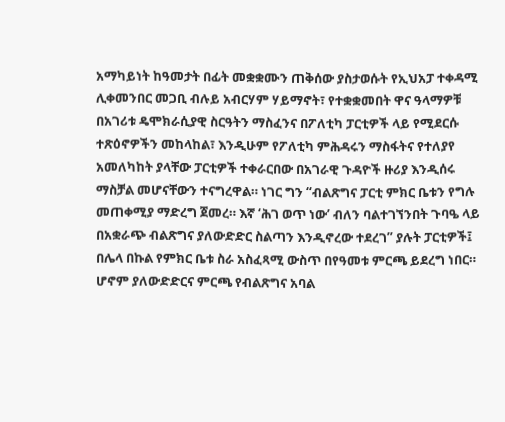አማካይነት ከዓመታት በፊት መቋቋሙን ጠቅሰው ያስታወሱት የኢህአፓ ተቀዳሚ ሊቀመንበር መጋቢ ብሉይ አብርሃም ሃይማኖት፣ የተቋቋመበት ዋና ዓላማዎቹ በአገሪቱ ዴሞክራሲያዊ ስርዓትን ማስፈንና በፖለቲካ ፓርቲዎች ላይ የሚደርሱ ተጽዕኖዎችን መከላከል፣ እንዲሁም የፖለቲካ ምሕዳሩን ማስፋትና የተለያየ አመለካከት ያላቸው ፓርቲዎች ተቀራርበው በአገራዊ ጉዳዮች ዙሪያ እንዲሰሩ ማስቻል መሆናቸውን ተናግረዋል። ነገር ግን “ብልጽግና ፓርቲ ምክር ቤቱን የግሉ መጠቀሚያ ማድረግ ጀመረ። እኛ ‘ሕገ ወጥ ነው’ ብለን ባልተገኘንበት ጉባዔ ላይ በአቋራጭ ብልጽግና ያለውድድር ስልጣን እንዲኖረው ተደረገ” ያሉት ፓርቲዎች፤ በሌላ በኩል የምክር ቤቱ ስራ አስፈጻሚ ውስጥ በየዓመቱ ምርጫ ይደረግ ነበር። ሆኖም ያለውድድርና ምርጫ የብልጽግና አባል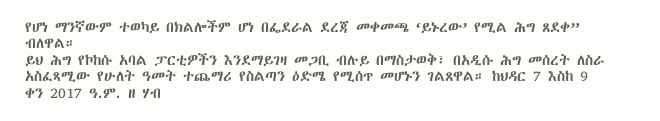የሆነ ማንኛውም ተወካይ በክልሎችም ሆነ በፌደራል ደረጃ መቀመጫ ‘ይኑረው’ የሚል ሕግ ጸደቀ” ብለዋል።
ይህ ሕግ የኮከሱ አባል ፓርቲዎችን እንደማይገዛ መጋቢ ብሉይ በማስታወቅ፣ በአዲሱ ሕግ መሰረት ለስራ አስፈጻሚው የሁለት ዓመት ተጨማሪ የስልጣን ዕድሜ የሚሰጥ መሆኑን ገልጸዋል። ከህዳር 7 እስከ 9 ቀን 2017 ዓ.ም. ዘ ሃብ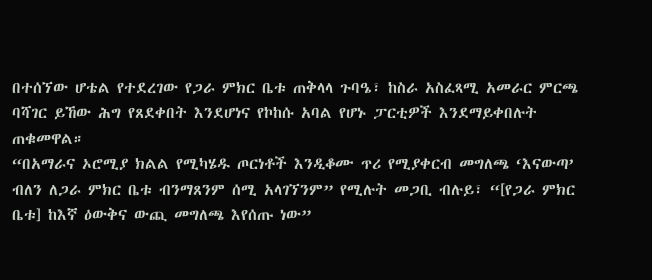በተሰኘው ሆቴል የተደረገው የጋራ ምክር ቤቱ ጠቅላላ ጉባዔ፣ ከስራ አስፈጻሚ አመራር ምርጫ ባሻገር ይኸው ሕግ የጸደቀበት እንደሆነና የኮከሱ አባል የሆኑ ፓርቲዎች እንደማይቀበሉት ጠቁመዋል።
“በአማራና ኦሮሚያ ክልል የሚካሄዱ ጦርነቶች እንዲቆሙ ጥሪ የሚያቀርብ መግለጫ ‘እናውጣ’ ብለን ለጋራ ምክር ቤቱ ብንማጸንም ሰሚ አላገኘንም” የሚሉት መጋቢ ብሉይ፣ “[የጋራ ምክር ቤቱ] ከእኛ ዕውቅና ውጪ መግለጫ እየሰጡ ነው”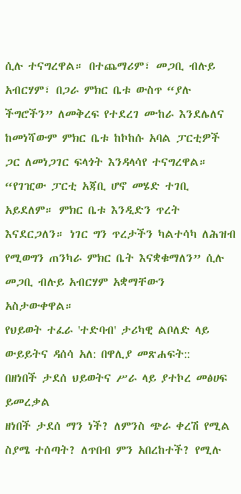ሲሉ ተናግረዋል። በተጨማሪም፣ መጋቢ ብሉይ አብርሃም፣ በጋራ ምክር ቤቱ ውስጥ “ያሉ ችግሮችን” ለመቅረፍ የተደረገ ሙከራ እንደሌለና ከመነሻውም ምክር ቤቱ ከኮከሱ አባል ፓርቲዎች ጋር ለመነጋገር ፍላጎት እንዳላሳየ ተናግረዋል።
“የገዢው ፓርቲ አጃቢ ሆኖ መሄድ ተገቢ አይደለም። ምክር ቤቱ እንዲድን ጥረት እናደርጋለን። ነገር ግን ጥረታችን ካልተሳካ ለሕዝብ የሚወግን ጠንካራ ምክር ቤት እናቋቁማለን” ሲሉ መጋቢ ብሉይ አብርሃም አቋማቸውን አስታውቀዋል።
የህይወት ተፈራ 'ተድባብ' ታሪካዊ ልቦለድ ላይ ውይይትና ዳሰሳ አለ: በዋሊያ መጽሐፍት::
በዘነበች ታደሰ ህይወትና ሥራ ላይ ያተኮረ መፅሀፍ ይመረቃል
ዘነበች ታደሰ ማን ነች? ለምንስ ጭራ ቀረሽ የሚል ስያሜ ተሰጣት? ለጥበብ ምን አበረከተች? የሚሉ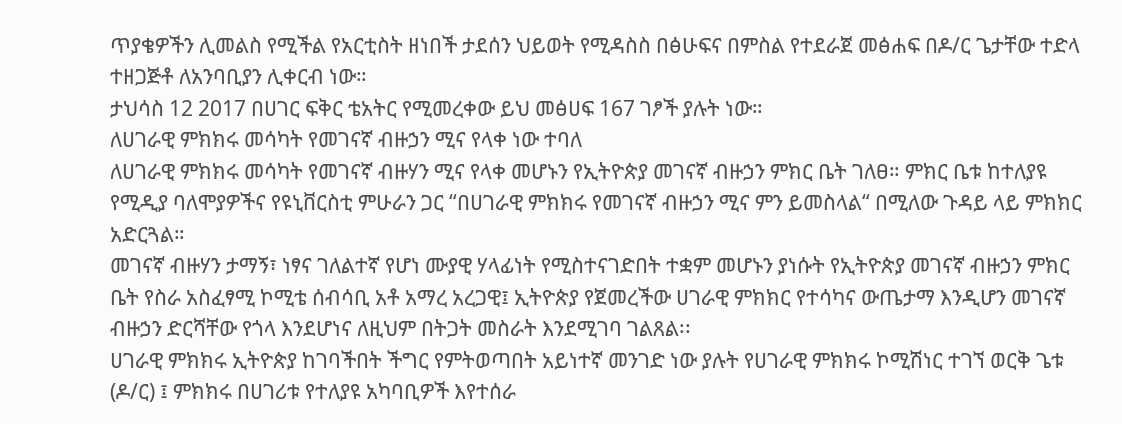ጥያቄዎችን ሊመልስ የሚችል የአርቲስት ዘነበች ታደሰን ህይወት የሚዳስስ በፅሁፍና በምስል የተደራጀ መፅሐፍ በዶ/ር ጌታቸው ተድላ ተዘጋጅቶ ለአንባቢያን ሊቀርብ ነው።
ታህሳስ 12 2017 በሀገር ፍቅር ቴአትር የሚመረቀው ይህ መፅሀፍ 167 ገፆች ያሉት ነው።
ለሀገራዊ ምክክሩ መሳካት የመገናኛ ብዙኃን ሚና የላቀ ነው ተባለ
ለሀገራዊ ምክክሩ መሳካት የመገናኛ ብዙሃን ሚና የላቀ መሆኑን የኢትዮጵያ መገናኛ ብዙኃን ምክር ቤት ገለፀ። ምክር ቤቱ ከተለያዩ የሚዲያ ባለሞያዎችና የዩኒቨርስቲ ምሁራን ጋር “በሀገራዊ ምክክሩ የመገናኛ ብዙኃን ሚና ምን ይመስላል“ በሚለው ጉዳይ ላይ ምክክር አድርጓል።
መገናኛ ብዙሃን ታማኝ፣ ነፃና ገለልተኛ የሆነ ሙያዊ ሃላፊነት የሚስተናገድበት ተቋም መሆኑን ያነሱት የኢትዮጵያ መገናኛ ብዙኃን ምክር ቤት የስራ አስፈፃሚ ኮሚቴ ሰብሳቢ አቶ አማረ አረጋዊ፤ ኢትዮጵያ የጀመረችው ሀገራዊ ምክክር የተሳካና ውጤታማ እንዲሆን መገናኛ ብዙኃን ድርሻቸው የጎላ እንደሆነና ለዚህም በትጋት መስራት እንደሚገባ ገልጸል፡፡
ሀገራዊ ምክክሩ ኢትዮጵያ ከገባችበት ችግር የምትወጣበት አይነተኛ መንገድ ነው ያሉት የሀገራዊ ምክክሩ ኮሚሽነር ተገኘ ወርቅ ጌቱ (ዶ/ር) ፤ ምክክሩ በሀገሪቱ የተለያዩ አካባቢዎች እየተሰራ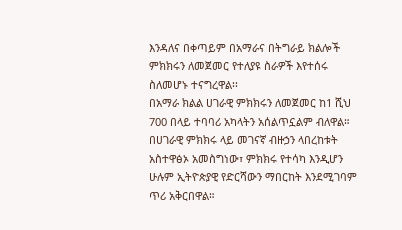እንዳለና በቀጣይም በአማራና በትግራይ ክልሎች ምክክሩን ለመጀመር የተለያዩ ስራዎች እየተሰሩ ስለመሆኑ ተናግረዋል፡፡
በአማራ ክልል ሀገራዊ ምክክሩን ለመጀመር ከ1 ሺህ 700 በላይ ተባባሪ አካላትን አሰልጥኗልም ብለዋል። በሀገራዊ ምክክሩ ላይ መገናኛ ብዙኃን ላበረከቱት አስተዋፅኦ አመስግነው፣ ምክክሩ የተሳካ እንዲሆን ሁሉም ኢትዮጵያዊ የድርሻውን ማበርከት እንደሚገባም ጥሪ አቅርበዋል።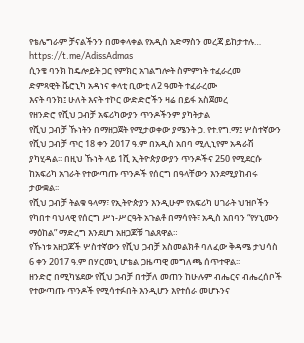የቴሌግራም ቻናልችንን በመቀላቀል የአዲስ አድማስን መረጃ ይከታተሉ…
https://t.me/AdissAdmas
ሲንቄ ባንክ ከዴሎይት ጋር የምክር አገልግሎት ስምምነት ተፈራረመ
ድምጻዊት ቬሮኒካ አዳነና ቀላቲ ቢውቲ ለ2 ዓመት ተፈራረሙ
እናት ባንክ፤ ሁለት እናት ተኮር ውድድሮችን ዛሬ በይፋ አስጀመረ
የዘንድሮ የሺህ ጋብቻ አፍሪካውያን ጥንዶችንም ያካትታል
የሺህ ጋብቻ ኹነትን በማዘጋጀት የሚታወቀው ያሜንት ኃ. የተ.የግ.ማ፤ ሦስተኛውን የሺህ ጋብቻ ጥር 18 ቀን 2017 ዓ.ም በአዲስ አበባ ሚሊኒየም አዳራሽ ያካሂዳል፡፡ በዚህ ኹነት ላይ 1ሺ ኢትዮጵያውያን ጥንዶችና 250 የሚደርሱ ከአፍሪካ አገራት የተውጣጡ ጥንዶች የሰርግ በዓላቸውን እንደሚያከብሩ ታውቋል፡፡
የሺህ ጋብቻ ትልቁ ዓላማ፣ የኢትዮጵያን እንዲሁም የአፍሪካ ሀገራት ህዝቦችን የካበተ ባህላዊ የሰርግ ሥነ-ሥርዓት አጉልቶ በማሳየት፣ አዲስ አበባን “የሃኒሙን ማዕከል” ማድረግ እንደሆነ አዘጋጆቹ ገልጸዋል።
የኹነቱ አዘጋጆች ሦስተኛውን የሺህ ጋብቻ አስመልክቶ ባለፈው ቅዳሜ ታህሳስ 6 ቀን 2017 ዓ.ም በሃርመኒ ሆቴል ጋዜጣዊ መግለጫ ሰጥተዋል፡፡
ዘንድሮ በሚካሄደው የሺህ ጋብቻ በተቻለ መጠን ከሁሉም ብሔርና ብሔረሰቦች የተውጣጡ ጥንዶች የሚሳተፉበት እንዲሆን እየተሰራ መሆኑንና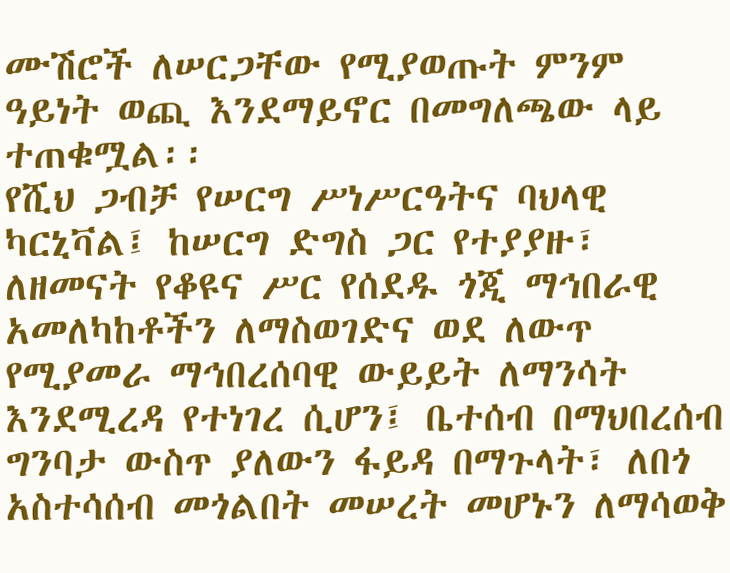ሙሽሮች ለሠርጋቸው የሚያወጡት ምንም ዓይነት ወጪ እንደማይኖር በመግለጫው ላይ ተጠቁሟል፡፡
የሺህ ጋብቻ የሠርግ ሥነሥርዓትና ባህላዊ ካርኒቫል፤ ከሠርግ ድግስ ጋር የተያያዙ፣ ለዘመናት የቆዩና ሥር የሰደዱ ጎጂ ማኅበራዊ አመለካከቶችን ለማስወገድና ወደ ለውጥ የሚያመራ ማኅበረሰባዊ ውይይት ለማንሳት እንደሚረዳ የተነገረ ሲሆን፤ ቤተሰብ በማህበረሰብ ግንባታ ውስጥ ያለውን ፋይዳ በማጉላት፣ ለበጎ አስተሳሰብ መጎልበት መሠረት መሆኑን ለማሳወቅ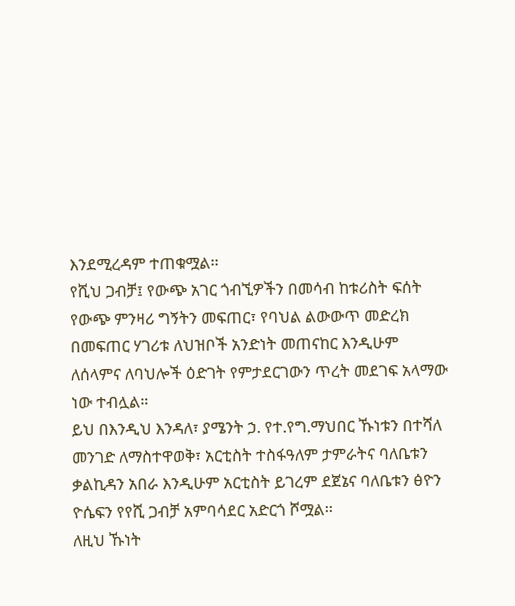እንደሚረዳም ተጠቁሟል፡፡
የሺህ ጋብቻ፤ የውጭ አገር ጎብኚዎችን በመሳብ ከቱሪስት ፍሰት የውጭ ምንዛሪ ግኝትን መፍጠር፣ የባህል ልውውጥ መድረክ በመፍጠር ሃገሪቱ ለህዝቦች አንድነት መጠናከር እንዲሁም ለሰላምና ለባህሎች ዕድገት የምታደርገውን ጥረት መደገፍ አላማው ነው ተብሏል።
ይህ በእንዲህ እንዳለ፣ ያሜንት ኃ. የተ.የግ.ማህበር ኹነቱን በተሻለ መንገድ ለማስተዋወቅ፣ አርቲስት ተስፋዓለም ታምራትና ባለቤቱን ቃልኪዳን አበራ እንዲሁም አርቲስት ይገረም ደጀኔና ባለቤቱን ፅዮን ዮሴፍን የየሺ ጋብቻ አምባሳደር አድርጎ ሾሟል፡፡
ለዚህ ኹነት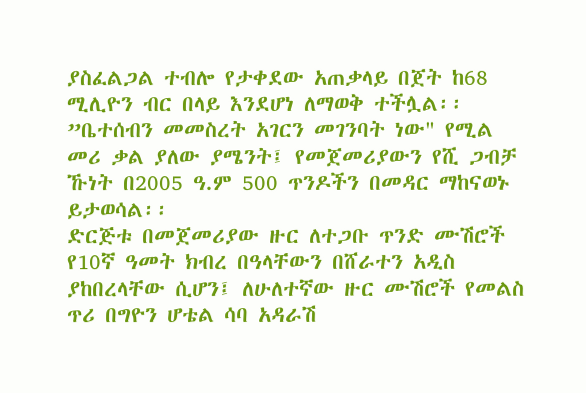ያስፈልጋል ተብሎ የታቀደው አጠቃላይ በጀት ከ68 ሚሊዮን ብር በላይ እንደሆነ ለማወቅ ተችሏል፡፡
”ቤተሰብን መመስረት አገርን መገንባት ነው" የሚል መሪ ቃል ያለው ያሜንት፤ የመጀመሪያውን የሺ ጋብቻ ኹነት በ2005 ዓ.ም 500 ጥንዶችን በመዳር ማከናወኑ ይታወሳል፡፡
ድርጅቱ በመጀመሪያው ዙር ለተጋቡ ጥንድ ሙሽሮች የ10ኛ ዓመት ክብረ በዓላቸውን በሸራተን አዲስ ያከበረላቸው ሲሆን፤ ለሁለተኛው ዙር ሙሽሮች የመልስ ጥሪ በግዮን ሆቴል ሳባ አዳራሽ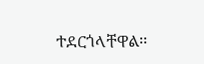ተደርጎላቸዋል፡፡